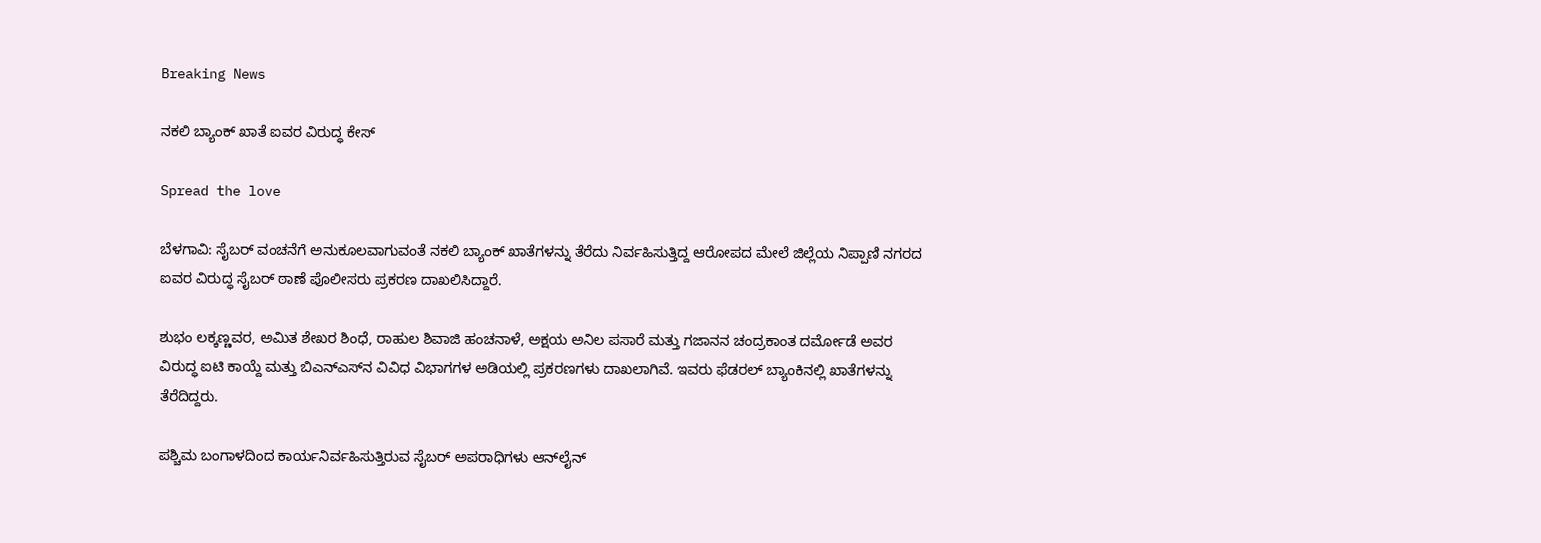Breaking News

ನಕಲಿ ಬ್ಯಾಂಕ್ ಖಾತೆ ಐವರ ವಿರುದ್ಧ ಕೇಸ್‌

Spread the love

ಬೆಳಗಾವಿ: ಸೈಬರ್ ವಂಚನೆಗೆ ಅನುಕೂಲವಾಗುವಂತೆ ನಕಲಿ ಬ್ಯಾಂಕ್ ಖಾತೆಗಳನ್ನು ತೆರೆದು ನಿರ್ವಹಿಸುತ್ತಿದ್ದ ಆರೋಪದ ಮೇಲೆ ಜಿಲ್ಲೆಯ ನಿಪ್ಪಾಣಿ ನಗರದ ಐವರ ವಿರುದ್ಧ ಸೈಬರ್‌ ಠಾಣೆ ಪೊಲೀಸರು ಪ್ರಕರಣ ದಾಖಲಿಸಿದ್ದಾರೆ.

ಶುಭಂ ಲಕ್ಕಣ್ಣವರ, ಅಮಿತ ಶೇಖರ ಶಿಂಧೆ, ರಾಹುಲ ಶಿವಾಜಿ ಹಂಚನಾಳೆ, ಅಕ್ಷಯ ಅನಿಲ ಪಸಾರೆ ಮತ್ತು ಗಜಾನನ ಚಂದ್ರಕಾಂತ ದರ್ಮೋಡೆ ಅವರ ವಿರುದ್ಧ ಐಟಿ ಕಾಯ್ದೆ ಮತ್ತು ಬಿಎನ್‌ಎಸ್‌ನ ವಿವಿಧ ವಿಭಾಗಗಳ ಅಡಿಯಲ್ಲಿ ಪ್ರಕರಣಗಳು ದಾಖಲಾಗಿವೆ. ಇವರು ಫೆಡರಲ್ ಬ್ಯಾಂಕಿನಲ್ಲಿ ಖಾತೆಗಳನ್ನು ತೆರೆದಿದ್ದರು.

ಪಶ್ಚಿಮ ಬಂಗಾಳದಿಂದ ಕಾರ್ಯನಿರ್ವಹಿಸುತ್ತಿರುವ ಸೈಬರ್ ಅಪರಾಧಿಗಳು ಆನ್‌ಲೈನ್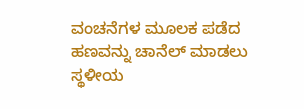ವಂಚನೆಗಳ ಮೂಲಕ ಪಡೆದ ಹಣವನ್ನು ಚಾನೆಲ್ ಮಾಡಲು ಸ್ಥಳೀಯ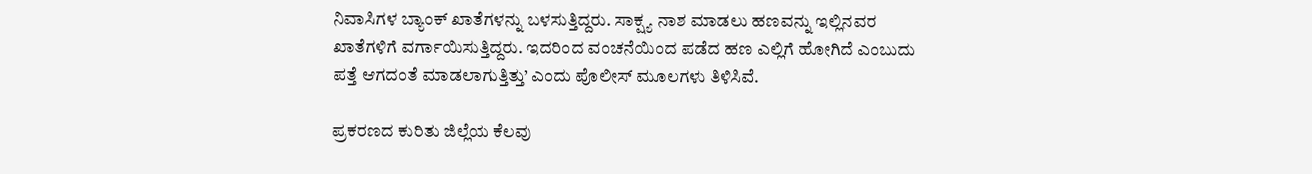ನಿವಾಸಿಗಳ ಬ್ಯಾಂಕ್ ಖಾತೆಗಳನ್ನು ಬಳಸುತ್ತಿದ್ದರು. ಸಾಕ್ಷ್ಯ ನಾಶ ಮಾಡಲು ಹಣವನ್ನು ಇಲ್ಲಿನವರ ಖಾತೆಗಳಿಗೆ ವರ್ಗಾಯಿಸುತ್ತಿದ್ದರು. ಇದರಿಂದ ವಂಚನೆಯಿಂದ ಪಡೆದ ಹಣ ಎಲ್ಲಿಗೆ ಹೋಗಿದೆ ಎಂಬುದು ಪತ್ತೆ ಆಗದಂತೆ ಮಾಡಲಾಗುತ್ತಿತ್ತು’ ಎಂದು ಪೊಲೀಸ್‌ ಮೂಲಗಳು ತಿಳಿಸಿವೆ.

ಪ್ರಕರಣದ ಕುರಿತು ಜಿಲ್ಲೆಯ ಕೆಲವು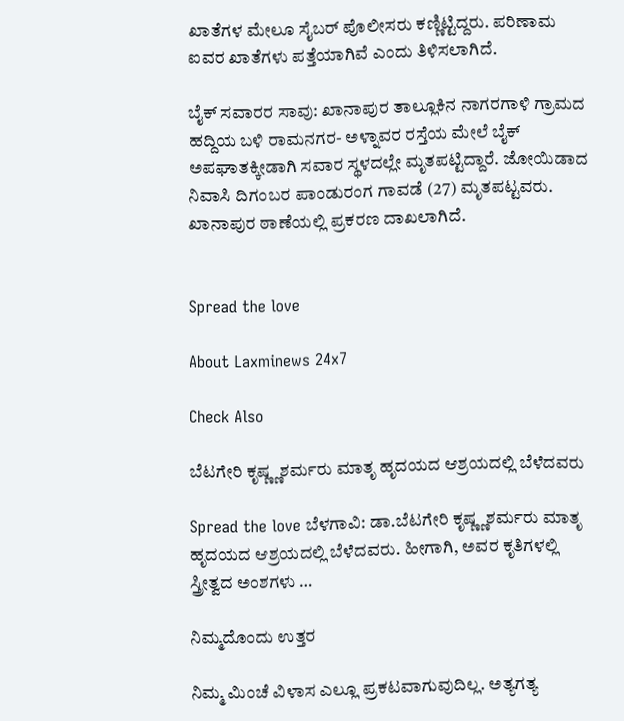ಖಾತೆಗಳ ಮೇಲೂ ಸೈಬರ್‌ ಪೊಲೀಸರು ಕಣ್ಣಿಟ್ಟಿದ್ದರು. ಪರಿಣಾಮ ಐವರ ಖಾತೆಗಳು ಪತ್ತೆಯಾಗಿವೆ ಎಂದು ತಿಳಿಸಲಾಗಿದೆ.

ಬೈಕ್‌ ಸವಾರರ ಸಾವು: ಖಾನಾಪುರ ತಾಲ್ಲೂಕಿನ ನಾಗರಗಾಳಿ ಗ್ರಾಮದ ಹದ್ದಿಯ ಬಳಿ ರಾಮನಗರ- ಅಳ್ನಾವರ ರಸ್ತೆಯ ಮೇಲೆ ಬೈಕ್‌ ಅಪಘಾತಕ್ಕೀಡಾಗಿ ಸವಾರ ಸ್ಥಳದಲ್ಲೇ ಮೃತಪಟ್ಟಿದ್ದಾರೆ. ಜೋಯಿಡಾದ ನಿವಾಸಿ ದಿಗಂಬರ ಪಾಂಡುರಂಗ ಗಾವಡೆ (27) ಮೃತಪಟ್ಟವರು. ಖಾನಾಪುರ ಠಾಣೆಯಲ್ಲಿ ಪ್ರಕರಣ ದಾಖಲಾಗಿದೆ.


Spread the love

About Laxminews 24x7

Check Also

ಬೆಟಗೇರಿ ಕೃಷ್ಣ್ಣಶರ್ಮರು ಮಾತೃ ಹೃದಯದ ಆಶ್ರಯದಲ್ಲಿ ಬೆಳೆದವರು

Spread the love ಬೆಳಗಾವಿ: ಡಾ.ಬೆಟಗೇರಿ ಕೃಷ್ಣ್ಣಶರ್ಮರು ಮಾತೃ ಹೃದಯದ ಆಶ್ರಯದಲ್ಲಿ ಬೆಳೆದವರು. ಹೀಗಾಗಿ, ಅವರ ಕೃತಿಗಳಲ್ಲಿ ಸ್ತ್ರೀತ್ವದ ಅಂಶಗಳು …

ನಿಮ್ಮದೊಂದು ಉತ್ತರ

ನಿಮ್ಮ ಮಿಂಚೆ ವಿಳಾಸ ಎಲ್ಲೂ ಪ್ರಕಟವಾಗುವುದಿಲ್ಲ. ಅತ್ಯಗತ್ಯ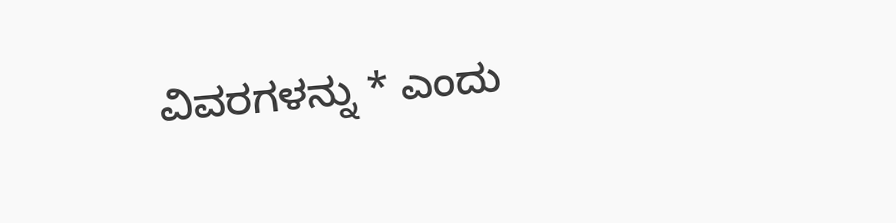ವಿವರಗಳನ್ನು * ಎಂದು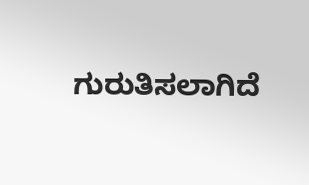ಗುರುತಿಸಲಾಗಿದೆ